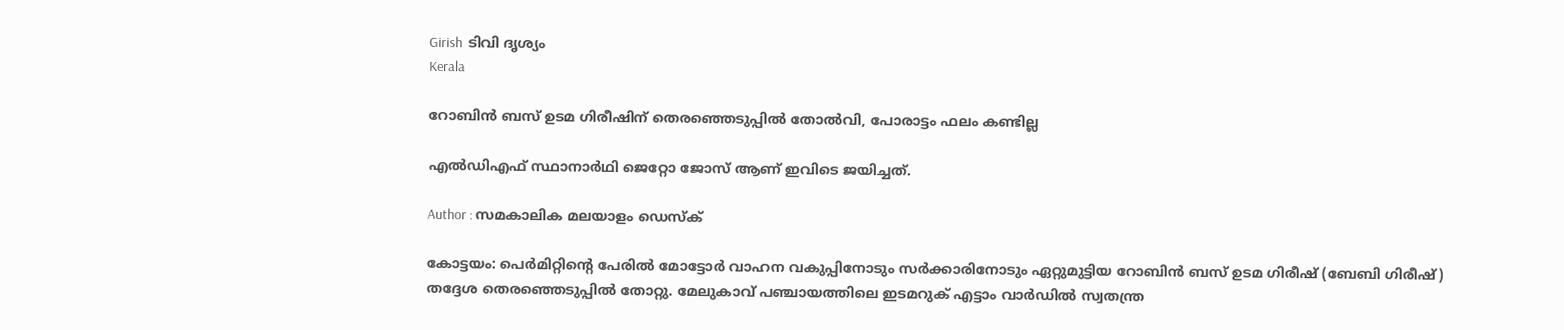Girish  ടിവി ദൃശ്യം
Kerala

റോബിന്‍ ബസ് ഉടമ ഗിരീഷിന് തെരഞ്ഞെടുപ്പില്‍ തോല്‍വി, പോരാട്ടം ഫലം കണ്ടില്ല

എല്‍ഡിഎഫ് സ്ഥാനാര്‍ഥി ജെറ്റോ ജോസ് ആണ് ഇവിടെ ജയിച്ചത്.

Author : സമകാലിക മലയാളം ഡെസ്ക്

കോട്ടയം: പെര്‍മിറ്റിന്റെ പേരില്‍ മോട്ടോര്‍ വാഹന വകുപ്പിനോടും സര്‍ക്കാരിനോടും ഏറ്റുമുട്ടിയ റോബിന്‍ ബസ് ഉടമ ഗിരീഷ് (ബേബി ഗിരീഷ്) തദ്ദേശ തെരഞ്ഞെടുപ്പില്‍ തോറ്റു. മേലുകാവ് പഞ്ചായത്തിലെ ഇടമറുക് എട്ടാം വാര്‍ഡില്‍ സ്വതന്ത്ര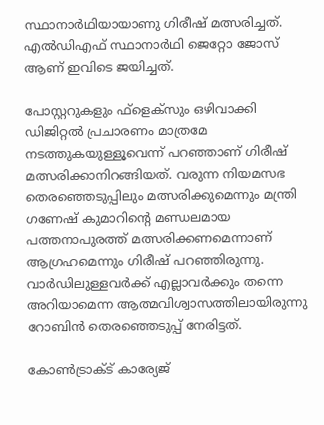സ്ഥാനാര്‍ഥിയായാണു ഗിരീഷ് മത്സരിച്ചത്. എല്‍ഡിഎഫ് സ്ഥാനാര്‍ഥി ജെറ്റോ ജോസ് ആണ് ഇവിടെ ജയിച്ചത്.

പോസ്റ്ററുകളും ഫ്‌ളെക്‌സും ഒഴിവാക്കി ഡിജിറ്റല്‍ പ്രചാരണം മാത്രമേ നടത്തുകയുള്ളൂവെന്ന് പറഞ്ഞാണ് ഗിരീഷ് മത്സരിക്കാനിറങ്ങിയത്. വരുന്ന നിയമസഭ തെരഞ്ഞെടുപ്പിലും മത്സരിക്കുമെന്നും മന്ത്രി ഗണേഷ് കുമാറിന്റെ മണ്ഡലമായ പത്തനാപുരത്ത് മത്സരിക്കണമെന്നാണ് ആഗ്രഹമെന്നും ഗിരീഷ് പറഞ്ഞിരുന്നു. വാര്‍ഡിലുള്ളവര്‍ക്ക് എല്ലാവര്‍ക്കും തന്നെ അറിയാമെന്ന ആത്മവിശ്വാസത്തിലായിരുന്നു റോബിന്‍ തെരഞ്ഞെടുപ്പ് നേരിട്ടത്.

കോണ്‍ട്രാക്ട് കാര്യേജ്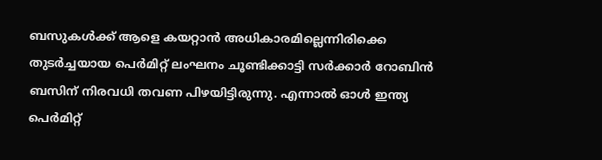ബസുകള്‍ക്ക് ആളെ കയറ്റാന്‍ അധികാരമില്ലെന്നിരിക്കെ തുടര്‍ച്ചയായ പെര്‍മിറ്റ് ലംഘനം ചൂണ്ടിക്കാട്ടി സര്‍ക്കാര്‍ റോബിന്‍ ബസിന് നിരവധി തവണ പിഴയിട്ടിരുന്നു. എന്നാല്‍ ഓള്‍ ഇന്ത്യ പെര്‍മിറ്റ്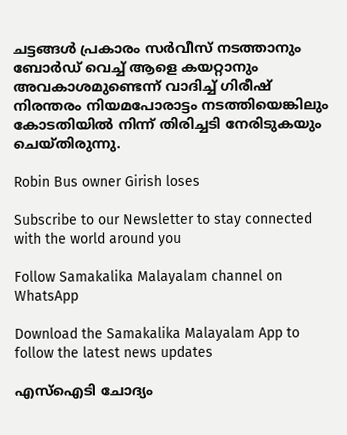ചട്ടങ്ങള്‍ പ്രകാരം സര്‍വീസ് നടത്താനും ബോര്‍ഡ് വെച്ച് ആളെ കയറ്റാനും അവകാശമുണ്ടെന്ന് വാദിച്ച് ഗിരീഷ് നിരന്തരം നിയമപോരാട്ടം നടത്തിയെങ്കിലും കോടതിയില്‍ നിന്ന് തിരിച്ചടി നേരിടുകയും ചെയ്തിരുന്നു.

Robin Bus owner Girish loses

Subscribe to our Newsletter to stay connected with the world around you

Follow Samakalika Malayalam channel on WhatsApp

Download the Samakalika Malayalam App to follow the latest news updates

എസ്‌ഐടി ചോദ്യം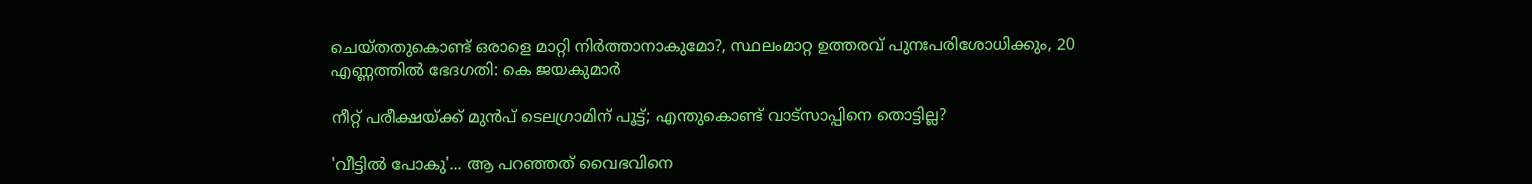ചെയ്തതുകൊണ്ട് ഒരാളെ മാറ്റി നിര്‍ത്താനാകുമോ?, സ്ഥലംമാറ്റ ഉത്തരവ് പുനഃപരിശോധിക്കും, 20 എണ്ണത്തില്‍ ഭേദഗതി: കെ ജയകുമാര്‍

നീറ്റ് പരീക്ഷയ്ക്ക് മുൻപ് ടെലഗ്രാമിന് പൂട്ട്; എന്തുകൊണ്ട് വാട്സാപ്പിനെ തൊട്ടില്ല?

'വീട്ടിൽ പോകു'... ആ പറഞ്ഞത് വൈഭവിനെ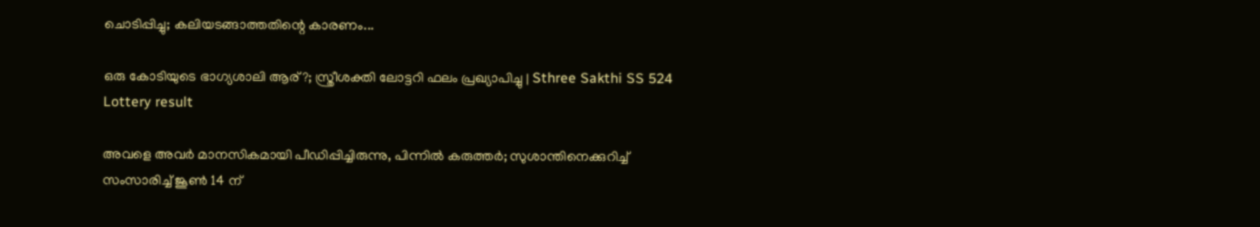ചൊടിപ്പിച്ചു; കലിയടങ്ങാത്തതിന്റെ കാരണം...

ഒരു കോടിയുടെ ഭാഗ്യശാലി ആര്?; സ്ത്രീശക്തി ലോട്ടറി ഫലം പ്രഖ്യാപിച്ചു | Sthree Sakthi SS 524 Lottery result

അവളെ അവർ മാനസികമായി പീഡിപ്പിച്ചിരുന്നു, പിന്നില്‍ കരുത്തര്‍; സുശാന്തിനെക്കുറിച്ച് സംസാരിച്ച് ജൂണ്‍ 14 ന്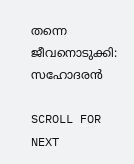തന്നെ ജീവനൊടുക്കി: സഹോദരന്‍

SCROLL FOR NEXT